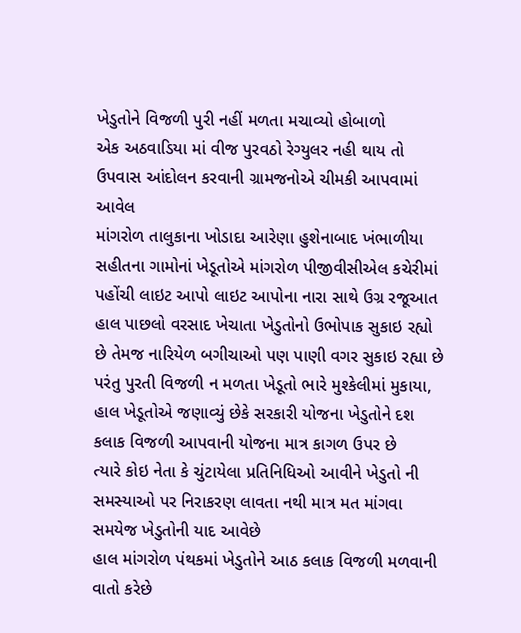ખેડુતોને વિજળી પુરી નહીં મળતા મચાવ્યો હોબાળો
એક અઠવાડિયા માં વીજ પુરવઠો રેગ્યુલર નહી થાય તો ઉપવાસ આંદોલન કરવાની ગ્રામજનોએ ચીમકી આપવામાં આવેલ
માંગરોળ તાલુકાના ખોડાદા આરેણા હુશેનાબાદ ખંભાળીયા સહીતના ગામોનાં ખેડૂતોએ માંગરોળ પીજીવીસીએલ કચેરીમાં પહોંચી લાઇટ આપો લાઇટ આપોના નારા સાથે ઉગ્ર રજૂઆત
હાલ પાછલો વરસાદ ખેચાતા ખેડુતોનો ઉભોપાક સુકાઇ રહ્યો છે તેમજ નારિયેળ બગીચાઓ પણ પાણી વગર સુકાઇ રહ્યા છે પરંતુ પુરતી વિજળી ન મળતા ખેડૂતો ભારે મુશ્કેલીમાં મુકાયા,
હાલ ખેડૂતોએ જણાવ્યું છેકે સરકારી યોજના ખેડુતોને દશ કલાક વિજળી આપવાની યોજના માત્ર કાગળ ઉપર છે
ત્યારે કોઇ નેતા કે ચુંટાયેલા પ્રતિનિધિઓ આવીને ખેડુતો ની સમસ્યાઓ પર નિરાકરણ લાવતા નથી માત્ર મત માંગવા સમયેજ ખેડુતોની યાદ આવેછે
હાલ માંગરોળ પંથકમાં ખેડુતોને આઠ કલાક વિજળી મળવાની વાતો કરેછે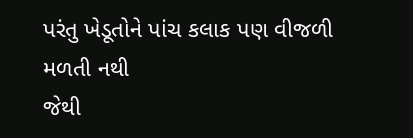પરંતુ ખેડૂતોને પાંચ કલાક પણ વીજળી મળતી નથી
જેથી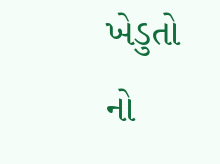ખેડુતો નો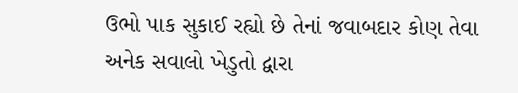ઉભો પાક સુકાઈ રહ્યો છે તેનાં જવાબદાર કોણ તેવા અનેક સવાલો ખેડુતો દ્વારા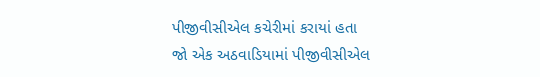પીજીવીસીએલ કચેરીમાં કરાયાં હતા
જો એક અઠવાડિયામાં પીજીવીસીએલ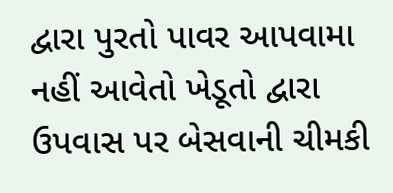દ્વારા પુરતો પાવર આપવામા નહીં આવેતો ખેડૂતો દ્વારા ઉપવાસ પર બેસવાની ચીમકી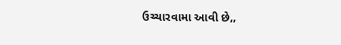ઉચ્ચારવામા આવી છે,,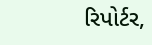રિપોર્ટર,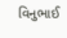વિનુભાઈ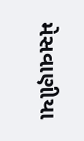મેસવાણીયા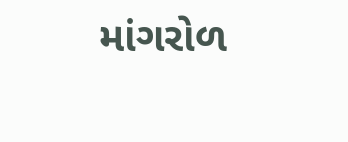માંગરોળ